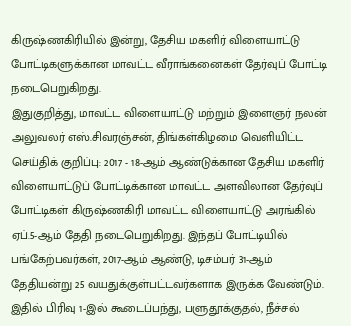கிருஷ்ணகிரியில் இன்று, தேசிய மகளிர் விளையாட்டு போட்டிகளுக்கான மாவட்ட வீராங்கனைகள் தேர்வுப் போட்டி நடைபெறுகிறது.
இதுகுறித்து, மாவட்ட விளையாட்டு மற்றும் இளைஞர் நலன் அலுவலர் எஸ்.சிவரஞ்சன், திங்கள்கிழமை வெளியிட்ட செய்திக் குறிப்பு: 2017 - 18-ஆம் ஆண்டுக்கான தேசிய மகளிர் விளையாட்டுப் போட்டிக்கான மாவட்ட அளவிலான தேர்வுப் போட்டிகள் கிருஷ்ணகிரி மாவட்ட விளையாட்டு அரங்கில் ஏப்.5-ஆம் தேதி நடைபெறுகிறது. இந்தப் போட்டியில் பங்கேற்பவர்கள், 2017-ஆம் ஆண்டு, டிசம்பர் 31-ஆம் தேதியன்று 25 வயதுக்குள்பட்டவர்களாக இருக்க வேண்டும்.
இதில் பிரிவு 1-இல் கூடைப்பந்து, பளுதூக்குதல், நீச்சல்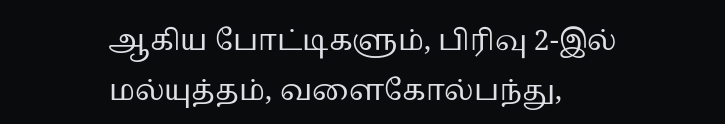ஆகிய போட்டிகளும், பிரிவு 2-இல் மல்யுத்தம், வளைகோல்பந்து,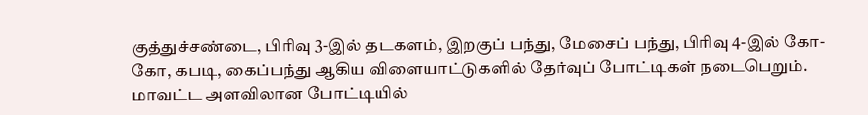குத்துச்சண்டை, பிரிவு 3-இல் தடகளம், இறகுப் பந்து, மேசைப் பந்து, பிரிவு 4-இல் கோ-கோ, கபடி, கைப்பந்து ஆகிய விளையாட்டுகளில் தேர்வுப் போட்டிகள் நடைபெறும்.
மாவட்ட அளவிலான போட்டியில்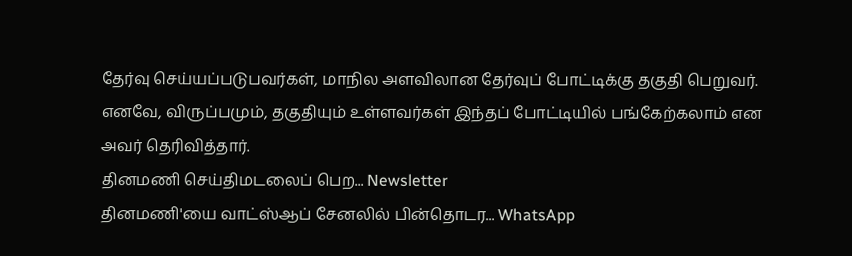தேர்வு செய்யப்படுபவர்கள், மாநில அளவிலான தேர்வுப் போட்டிக்கு தகுதி பெறுவர். எனவே, விருப்பமும், தகுதியும் உள்ளவர்கள் இந்தப் போட்டியில் பங்கேற்கலாம் என அவர் தெரிவித்தார்.
தினமணி செய்திமடலைப் பெற... Newsletter
தினமணி'யை வாட்ஸ்ஆப் சேனலில் பின்தொடர... WhatsApp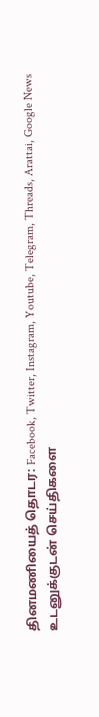தினமணியைத் தொடர: Facebook, Twitter, Instagram, Youtube, Telegram, Threads, Arattai, Google News
உடனுக்குடன் செய்திகளை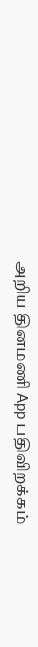அறிய தினமணி App பதிவிறக்கம்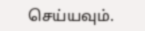செய்யவும்.